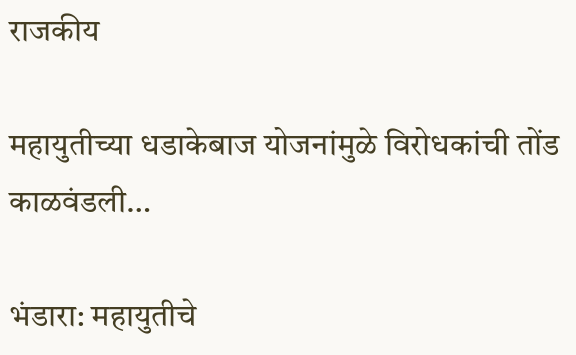राजकीय

महायुतीच्या धडाकेबाज योजनांमुळे विरोधकांची तोंड काळवंडली…

भंडारा: महायुतीचे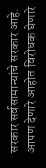सरकार सर्वसामान्यांचे सरकार आहे. आपण देणारे आहोत विरोधक घेणारे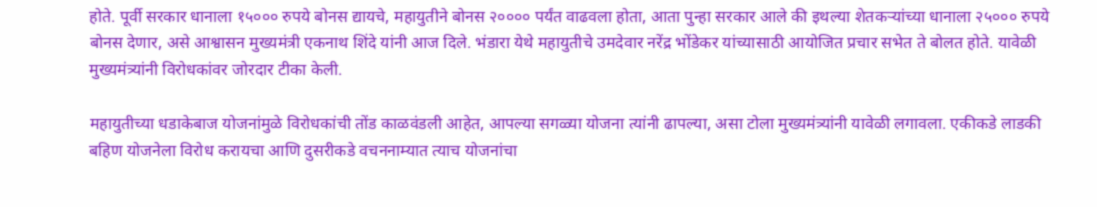होते. पूर्वी सरकार धानाला १५००० रुपये बोनस द्यायचे, महायुतीने बोनस २०००० पर्यंत वाढवला होता, आता पुन्हा सरकार आले की इथल्या शेतकऱ्यांच्या धानाला २५००० रुपये बोनस देणार, असे आश्वासन मुख्यमंत्री एकनाथ शिंदे यांनी आज दिले. भंडारा येथे महायुतीचे उमदेवार नरेंद्र भोंडेकर यांच्यासाठी आयोजित प्रचार सभेत ते बोलत होते. यावेळी मुख्यमंत्र्यांनी विरोधकांवर जोरदार टीका केली.

महायुतीच्या धडाकेबाज योजनांमुळे विरोधकांची तोंड काळवंडली आहेत, आपल्या सगळ्या योजना त्यांनी ढापल्या, असा टोला मुख्यमंत्र्यांनी यावेळी लगावला. एकीकडे लाडकी बहिण योजनेला विरोध करायचा आणि दुसरीकडे वचननाम्यात त्याच योजनांचा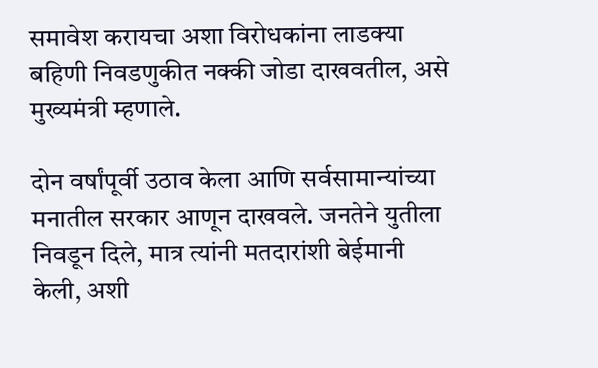समावेश करायचा अशा विरोधकांना लाडक्या बहिणी निवडणुकीत नक्की जोडा दाखवतील, असे मुख्यमंत्री म्हणाले.

दोन वर्षांपूर्वी उठाव केला आणि सर्वसामान्यांच्या मनातील सरकार आणून दाखवले. जनतेने युतीला निवडून दिले, मात्र त्यांनी मतदारांशी बेईमानी केली, अशी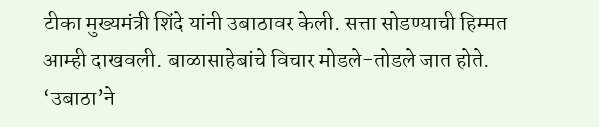टीका मुख्यमंत्री शिंदे यांनी उबाठावर केली. सत्ता सोडण्याची हिम्मत आम्ही दाखवली. बाळासाहेबांचे विचार मोडले-तोडले जात होते. ‘उबाठा’ने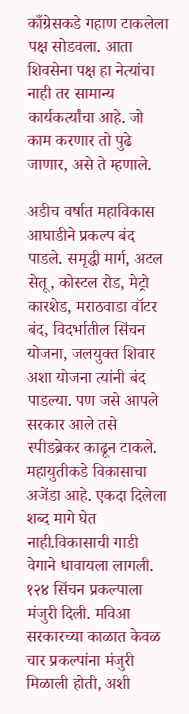काँग्रेसकडे गहाण टाकलेला पक्ष सोडवला. आता शिवसेना पक्ष हा नेत्यांचा नाही तर सामान्य कार्यकर्त्यांचा आहे. जो काम करणार तो पुढे जाणार, असे ते म्हणाले.

अडीच वर्षात महाविकास आघाडीने प्रकल्प बंद पाडले. समृद्धी मार्ग, अटल सेतू, कोस्टल रोड, मेट्रो कारशेड, मराठवाडा वॉटर बंद, विदर्भातील सिंचन योजना, जलयुक्त शिवार अशा योजना त्यांनी बंद पाडल्या. पण जसे आपले सरकार आले तसे स्पीडब्रेकर काढून टाकले. महायुतीकडे विकासाचा अजेंडा आहे. एकदा दिलेला शब्द मागे घेत नाही.विकासाची गाडी वेगाने धावायला लागली. १२४ सिंचन प्रकल्पाला मंजुरी दिली. मविआ सरकारच्या काळात केवळ चार प्रकल्पांना मंजुरी मिळाली होती, अशी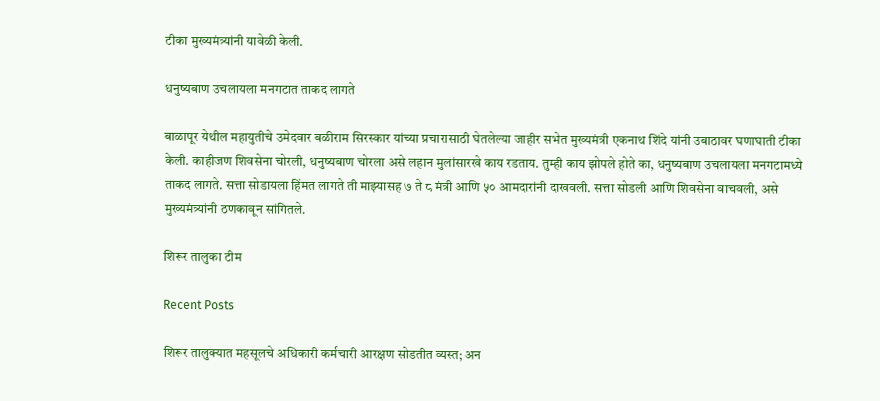टीका मुख्यमंत्र्यांनी यावेळी केली.

धनुष्यबाण उचलायला मनगटात ताकद लागते

बाळापूर येथील महायुतीचे उमेदवार बळीराम सिरस्कार यांच्या प्रचारासाठी घेतलेल्या जाहीर सभेत मुख्यमंत्री एकनाथ शिंदे यांनी उबाठावर घणाघाती टीका केली. काहीजण शिवसेना चोरली, धनुष्यबाण चोरला असे लहान मुलांसारखे काय रडताय. तुम्ही काय झोपले होते का, धनुष्यबाण उचलायला मनगटामध्ये ताकद लागते. सत्ता सोडायला हिंमत लागते ती माझ्यासह ७ ते ८ मंत्री आणि ५० आमदारांनी दाखवली. सत्ता सोडली आणि शिवसेना वाचवली, असे मुख्यमंत्र्यांनी ठणकावून सांगितले.

शिरूर तालुका टीम

Recent Posts

शिरूर तालुक्यात महसूलचे अधिकारी कर्मचारी आरक्षण सोडतीत व्यस्त; अन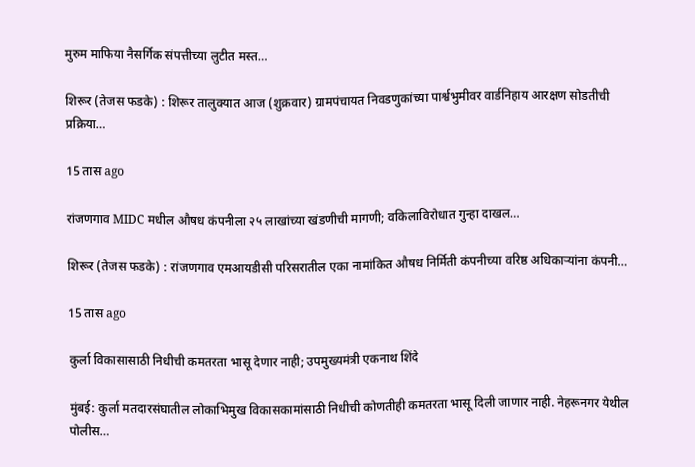मुरुम माफिया नैसर्गिक संपत्तीच्या लुटीत मस्त…

शिरूर (तेजस फडके) : शिरूर तालुक्यात आज (शुक्रवार) ग्रामपंचायत निवडणुकांच्या पार्श्वभुमीवर वार्डनिहाय आरक्षण सोडतीची प्रक्रिया…

15 तास ago

रांजणगाव MIDC मधील औषध कंपनीला २५ लाखांच्या खंडणीची मागणी; वकिलाविरोधात गुन्हा दाखल…

शिरूर (तेजस फडके) : रांजणगाव एमआयडीसी परिसरातील एका नामांकित औषध निर्मिती कंपनीच्या वरिष्ठ अधिकाऱ्यांना कंपनी…

15 तास ago

कुर्ला विकासासाठी निधीची कमतरता भासू देणार नाही; उपमुख्यमंत्री एकनाथ शिंदे

मुंबई: कुर्ला मतदारसंघातील लोकाभिमुख विकासकामांसाठी निधीची कोणतीही कमतरता भासू दिली जाणार नाही. नेहरूनगर येथील पोलीस…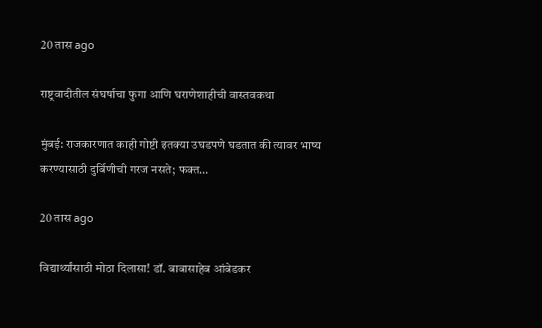20 तास ago

राष्ट्रवादीतील संघर्षाचा फुगा आणि घराणेशाहीची वास्तवकथा

मुंबई: राजकारणात काही गोष्टी इतक्या उघडपणे घडतात की त्यावर भाष्य करण्यासाठी दुर्बिणीची गरज नसते; फक्त…

20 तास ago

विद्यार्थ्यांसाठी मोठा दिलासा! डॉ. बाबासाहेब आंबेडकर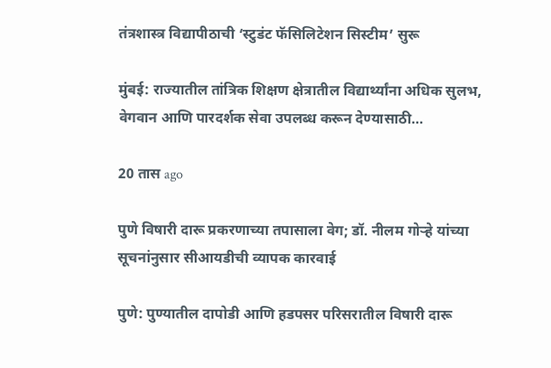तंत्रशास्त्र विद्यापीठाची ‘स्टुडंट फॅसिलिटेशन सिस्टीम’ सुरू

मुंबई: राज्यातील तांत्रिक शिक्षण क्षेत्रातील विद्यार्थ्यांना अधिक सुलभ, वेगवान आणि पारदर्शक सेवा उपलब्ध करून देण्यासाठी…

20 तास ago

पुणे विषारी दारू प्रकरणाच्या तपासाला वेग; डॉ. नीलम गोऱ्हे यांच्या सूचनांनुसार सीआयडीची व्यापक कारवाई

पुणे: पुण्यातील दापोडी आणि हडपसर परिसरातील विषारी दारू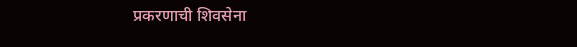प्रकरणाची शिवसेना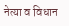नेत्या व विधान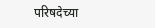परिषदेच्या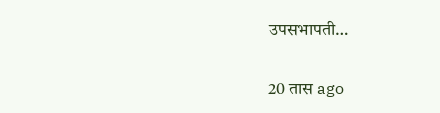उपसभापती…

20 तास ago